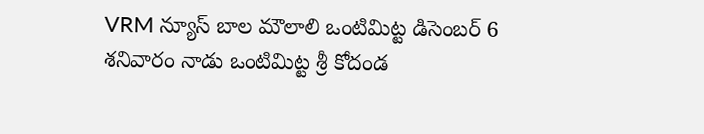VRM న్యూస్ బాల మౌలాలి ఒంటిమిట్ట డిసెంబర్ 6
శనివారం నాడు ఒంటిమిట్ట శ్రీ కోదండ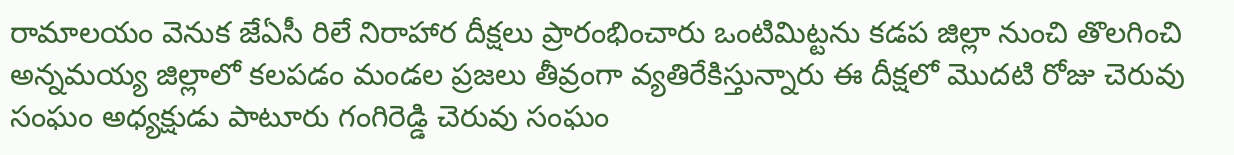రామాలయం వెనుక జేఏసీ రిలే నిరాహార దీక్షలు ప్రారంభించారు ఒంటిమిట్టను కడప జిల్లా నుంచి తొలగించి అన్నమయ్య జిల్లాలో కలపడం మండల ప్రజలు తీవ్రంగా వ్యతిరేకిస్తున్నారు ఈ దీక్షలో మొదటి రోజు చెరువు సంఘం అధ్యక్షుడు పాటూరు గంగిరెడ్డి చెరువు సంఘం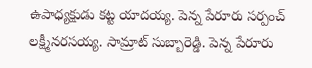ఉపాధ్యక్షుడు కట్ట యాదయ్య. పెన్న పేరూరు సర్పంచ్ లక్ష్మీనరసయ్య. సామ్రాట్ సుబ్బారెడ్డి. పెన్న పేరూరు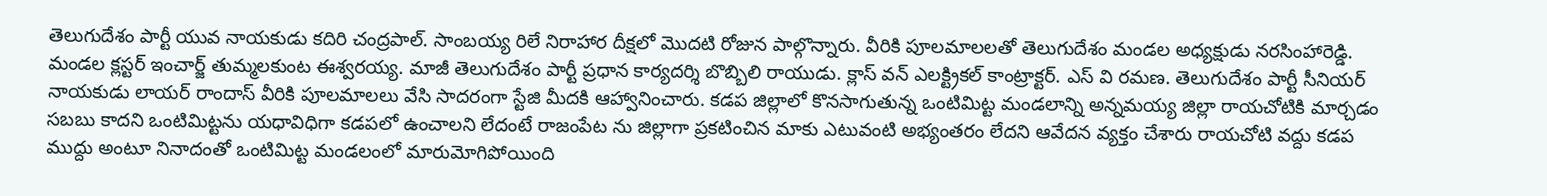తెలుగుదేశం పార్టీ యువ నాయకుడు కదిరి చంద్రపాల్. సాంబయ్య రిలే నిరాహార దీక్షలో మొదటి రోజున పాల్గొన్నారు. వీరికి పూలమాలలతో తెలుగుదేశం మండల అధ్యక్షుడు నరసింహారెడ్డి. మండల క్లస్టర్ ఇంచార్జ్ తుమ్మలకుంట ఈశ్వరయ్య. మాజీ తెలుగుదేశం పార్టీ ప్రధాన కార్యదర్శి బొబ్బిలి రాయుడు. క్లాస్ వన్ ఎలక్ట్రికల్ కాంట్రాక్టర్. ఎస్ వి రమణ. తెలుగుదేశం పార్టీ సీనియర్ నాయకుడు లాయర్ రాందాస్ వీరికి పూలమాలలు వేసి సాదరంగా స్టేజి మీదకి ఆహ్వానించారు. కడప జిల్లాలో కొనసాగుతున్న ఒంటిమిట్ట మండలాన్ని అన్నమయ్య జిల్లా రాయచోటికి మార్చడం సబబు కాదని ఒంటిమిట్టను యధావిధిగా కడపలో ఉంచాలని లేదంటే రాజంపేట ను జిల్లాగా ప్రకటించిన మాకు ఎటువంటి అభ్యంతరం లేదని ఆవేదన వ్యక్తం చేశారు రాయచోటి వద్దు కడప ముద్దు అంటూ నినాదంతో ఒంటిమిట్ట మండలంలో మారుమోగిపోయింది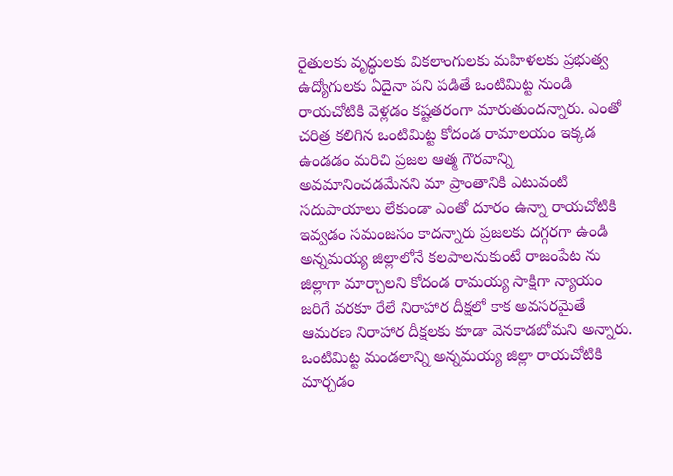రైతులకు వృద్ధులకు వికలాంగులకు మహిళలకు ప్రభుత్వ ఉద్యోగులకు ఏదైనా పని పడితే ఒంటిమిట్ట నుండి రాయచోటికి వెళ్లడం కష్టతరంగా మారుతుందన్నారు. ఎంతో చరిత్ర కలిగిన ఒంటిమిట్ట కోదండ రామాలయం ఇక్కడ ఉండడం మరిచి ప్రజల ఆత్మ గౌరవాన్ని అవమానించడమేనని మా ప్రాంతానికి ఎటువంటి సదుపాయాలు లేకుండా ఎంతో దూరం ఉన్నా రాయచోటికి ఇవ్వడం సమంజసం కాదన్నారు ప్రజలకు దగ్గరగా ఉండి అన్నమయ్య జిల్లాలోనే కలపాలనుకుంటే రాజంపేట ను జిల్లాగా మార్చాలని కోదండ రామయ్య సాక్షిగా న్యాయం జరిగే వరకూ రేలే నిరాహార దీక్షలో కాక అవసరమైతే ఆమరణ నిరాహార దీక్షలకు కూడా వెనకాడబోమని అన్నారు. ఒంటిమిట్ట మండలాన్ని అన్నమయ్య జిల్లా రాయచోటికి మార్చడం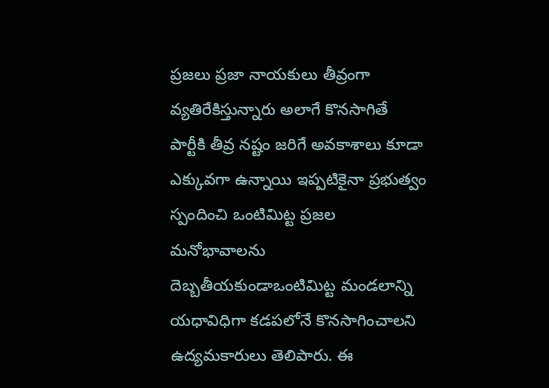ప్రజలు ప్రజా నాయకులు తీవ్రంగా వ్యతిరేకిస్తున్నారు అలాగే కొనసాగితే పార్టీకి తీవ్ర నష్టం జరిగే అవకాశాలు కూడా ఎక్కువగా ఉన్నాయి ఇప్పటికైనా ప్రభుత్వం స్పందించి ఒంటిమిట్ట ప్రజల మనోభావాలను దెబ్బతీయకుండాఒంటిమిట్ట మండలాన్ని యధావిధిగా కడపలోనే కొనసాగించాలని ఉద్యమకారులు తెలిపారు. ఈ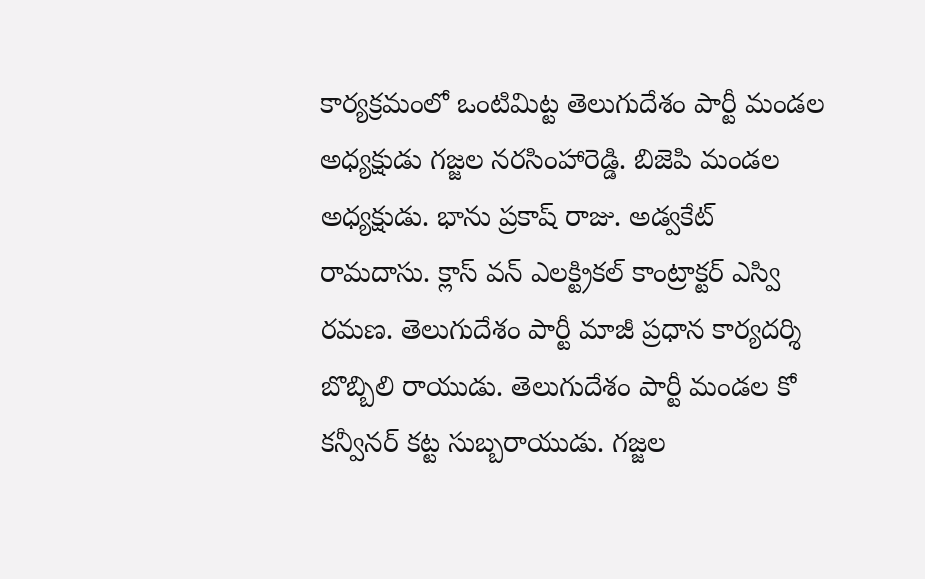కార్యక్రమంలో ఒంటిమిట్ట తెలుగుదేశం పార్టీ మండల అధ్యక్షుడు గజ్జల నరసింహారెడ్డి. బిజెపి మండల అధ్యక్షుడు. భాను ప్రకాష్ రాజు. అడ్వకేట్ రామదాసు. క్లాస్ వన్ ఎలక్ట్రికల్ కాంట్రాక్టర్ ఎస్వి రమణ. తెలుగుదేశం పార్టీ మాజీ ప్రధాన కార్యదర్శి బొబ్బిలి రాయుడు. తెలుగుదేశం పార్టీ మండల కో కన్వీనర్ కట్ట సుబ్బరాయుడు. గజ్జల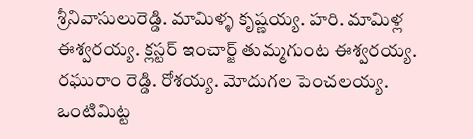శ్రీనివాసులురెడ్డి. మామిళ్ళ కృష్ణయ్య. హరి. మామిళ్ల ఈశ్వరయ్య. క్లస్టర్ ఇంచార్జ్ తుమ్మగుంట ఈశ్వరయ్య. రఘురాం రెడ్డి. రోశయ్య. మోదుగల పెంచలయ్య. ఒంటిమిట్ట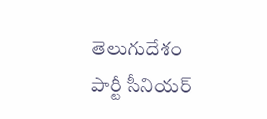తెలుగుదేశం పార్టీ సీనియర్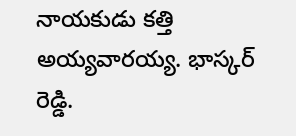నాయకుడు కత్తి అయ్యవారయ్య. భాస్కర్ రెడ్డి.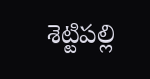శెట్టిపల్లి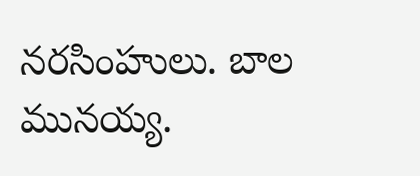నరసింహులు. బాల మునయ్య.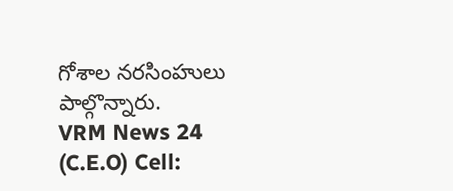గోశాల నరసింహులు పాల్గొన్నారు.
VRM News 24 (C.E.O) Cell: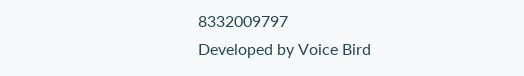8332009797
Developed by Voice Bird